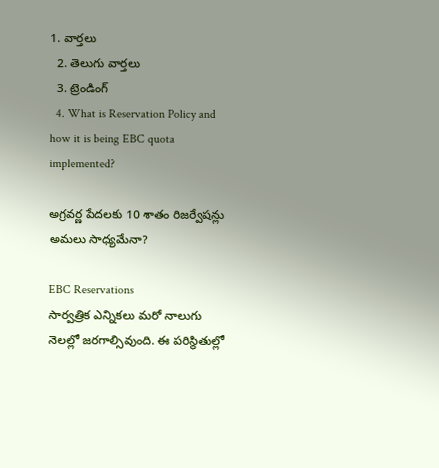1. వార్తలు
  2. తెలుగు వార్తలు
  3. ట్రెండింగ్
  4. What is Reservation Policy and how it is being EBC quota implemented?

అగ్రవర్ణ పేదలకు 10 శాతం రిజర్వేషన్లు అమలు సాధ్యమేనా?

EBC Reservations
సార్వత్రిక ఎన్నికలు మరో నాలుగు నెలల్లో జరగాల్సివుంది. ఈ పరిస్థితుల్లో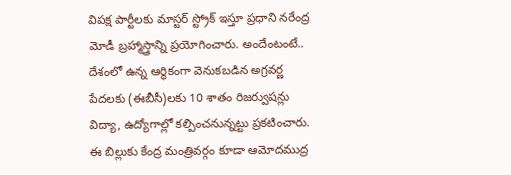విపక్ష పార్టీలకు మాస్టర్ స్ట్రోక్ ఇస్తూ ప్రధాని నరేంద్ర మోడీ బ్రహ్మాస్త్రాన్ని ప్రయోగించారు. అందేంటంటే.. దేశంలో ఉన్న ఆర్థికంగా వెనుకబడిన అగ్రవర్ణ పేదలకు (ఈబీసీ)లకు 10 శాతం రిజర్వుషన్లు విద్యా, ఉద్యోగాల్లో కల్పించనున్నట్టు ప్రకటించారు. ఈ బిల్లుకు కేంద్ర మంత్రివర్గం కూడా ఆమోదముద్ర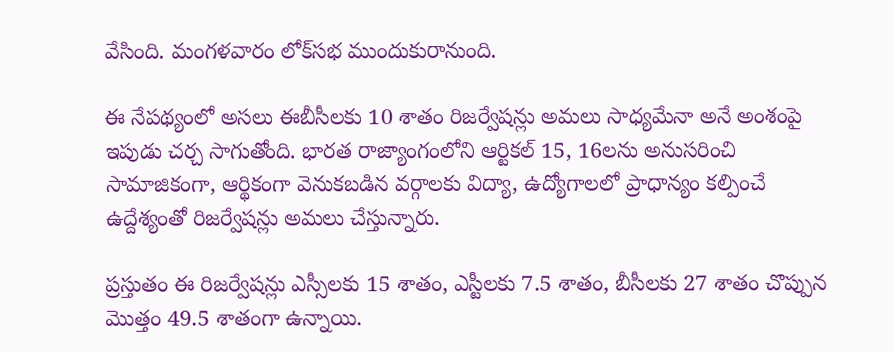వేసింది. మంగళవారం లోక్‌సభ ముందుకురానుంది.

ఈ నేపథ్యంలో అసలు ఈబీసీలకు 10 శాతం రిజర్వేషన్లు అమలు సాధ్యమేనా అనే అంశంపై ఇపుడు చర్చ సాగుతోంది. భారత రాజ్యాంగంలోని ఆర్టికల్ 15, 16లను అనుసరించి సామాజికంగా, ఆర్థికంగా వెనుకబడిన వర్గాలకు విద్యా, ఉద్యోగాలలో ప్రాధాన్యం కల్పించే ఉద్దేశ్యంతో రిజర్వేషన్లు అమలు చేస్తున్నారు.

ప్రస్తుతం ఈ రిజర్వేషన్లు ఎస్సీలకు 15 శాతం, ఎస్టీలకు 7.5 శాతం, బీసీలకు 27 శాతం చొప్పున మొత్తం 49.5 శాతంగా ఉన్నాయి.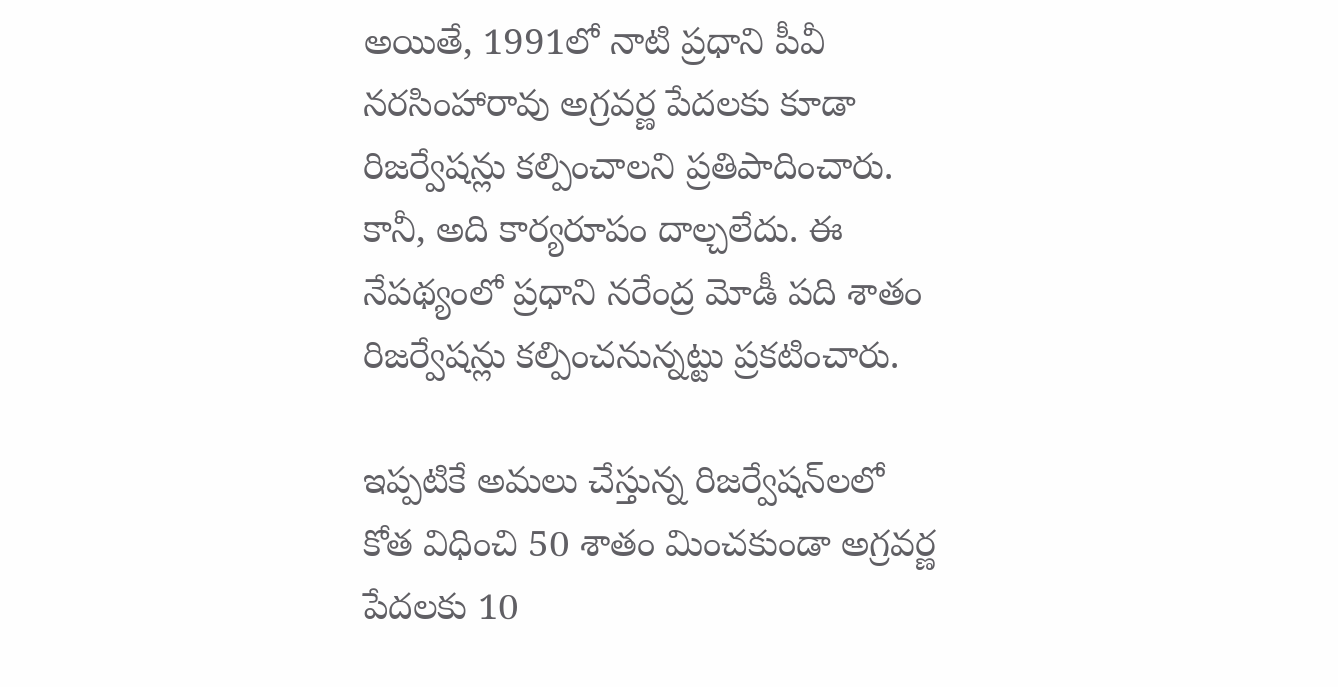అయితే, 1991లో నాటి ప్రధాని పీవీ నరసింహారావు అగ్రవర్ణ పేదలకు కూడా రిజర్వేషన్లు కల్పించాలని ప్రతిపాదించారు. కానీ, అది కార్యరూపం దాల్చలేదు. ఈ నేపథ్యంలో ప్రధాని నరేంద్ర మోడీ పది శాతం రిజర్వేషన్లు కల్పించనున్నట్టు ప్రకటించారు.

ఇప్పటికే అమలు చేస్తున్న రిజర్వేషన్‌లలో కోత విధించి 50 శాతం మించకుండా అగ్రవర్ణ పేదలకు 10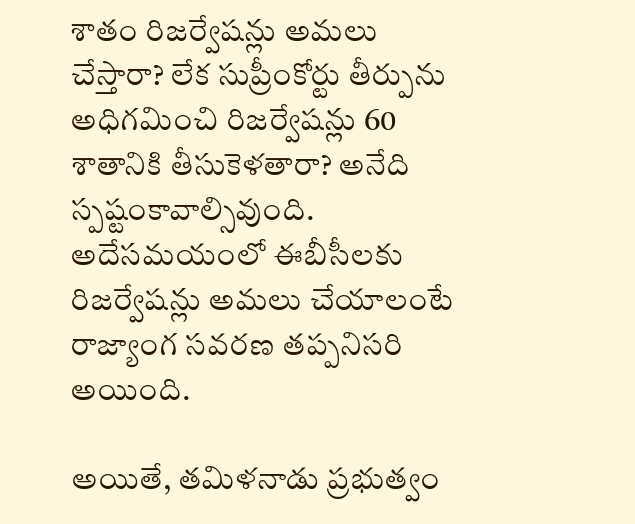శాతం రిజర్వేషన్లు అమలు చేస్తారా? లేక సుప్రీంకోర్టు తీర్పును అధిగమించి రిజర్వేషన్లు 60 శాతానికి తీసుకెళతారా? అనేది స్పష్టంకావాల్సివుంది. అదేసమయంలో ఈబీసీలకు రిజర్వేషన్లు అమలు చేయాలంటే రాజ్యాంగ సవరణ తప్పనిసరి అయింది.

అయితే, తమిళనాడు ప్రభుత్వం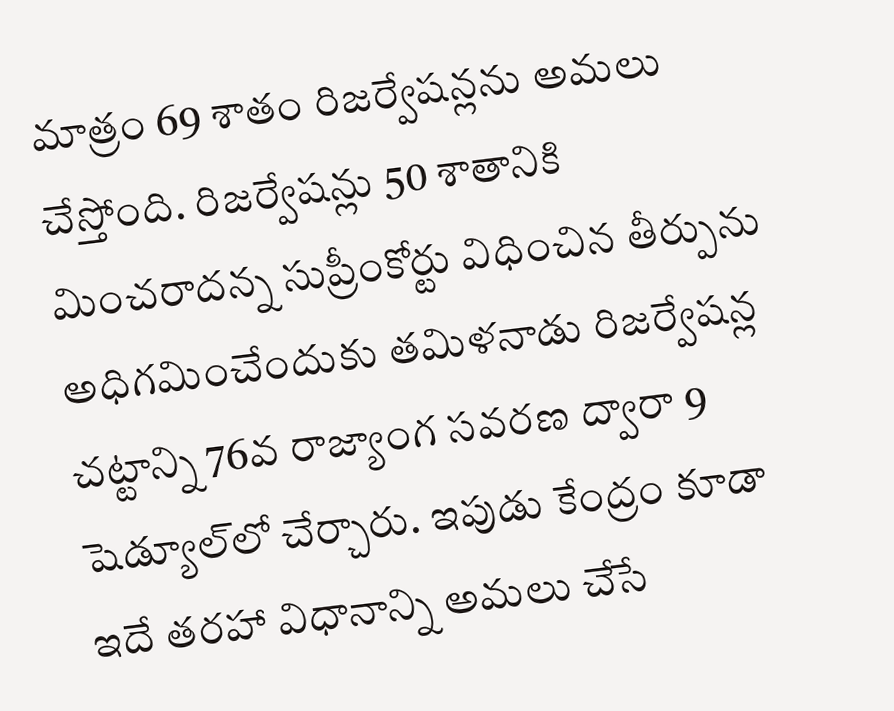మాత్రం 69 శాతం రిజర్వేషన్లను అమలు చేస్తోంది. రిజర్వేషన్లు 50 శాతానికి మించరాదన్న సుప్రీంకోర్టు విధించిన తీర్పును అధిగమించేందుకు తమిళనాడు రిజర్వేషన్ల చట్టాన్ని 76వ రాజ్యాంగ సవరణ ద్వారా 9 షెడ్యూల్‌లో చేర్చారు. ఇపుడు కేంద్రం కూడా ఇదే తరహా విధానాన్ని అమలు చేసే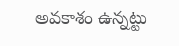అవకాశం ఉన్నట్టు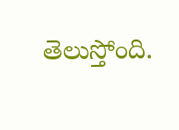తెలుస్తోంది.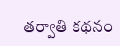తర్వాతి కథనం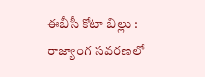ఈబీసీ కోటా బిల్లు : రాజ్యాంగ సవరణలో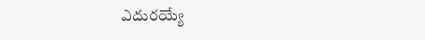ఎదురయ్యే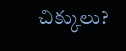చిక్కులు?